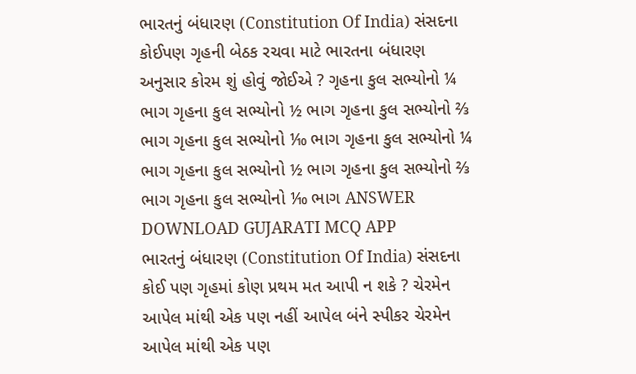ભારતનું બંધારણ (Constitution Of India) સંસદના કોઈપણ ગૃહની બેઠક રચવા માટે ભારતના બંધારણ અનુસાર કોરમ શું હોવું જોઈએ ? ગૃહના કુલ સભ્યોનો ¼ ભાગ ગૃહના કુલ સભ્યોનો ½ ભાગ ગૃહના કુલ સભ્યોનો ⅔ ભાગ ગૃહના કુલ સભ્યોનો ⅒ ભાગ ગૃહના કુલ સભ્યોનો ¼ ભાગ ગૃહના કુલ સભ્યોનો ½ ભાગ ગૃહના કુલ સભ્યોનો ⅔ ભાગ ગૃહના કુલ સભ્યોનો ⅒ ભાગ ANSWER DOWNLOAD GUJARATI MCQ APP
ભારતનું બંધારણ (Constitution Of India) સંસદના કોઈ પણ ગૃહમાં કોણ પ્રથમ મત આપી ન શકે ? ચેરમેન આપેલ માંથી એક પણ નહીં આપેલ બંને સ્પીકર ચેરમેન આપેલ માંથી એક પણ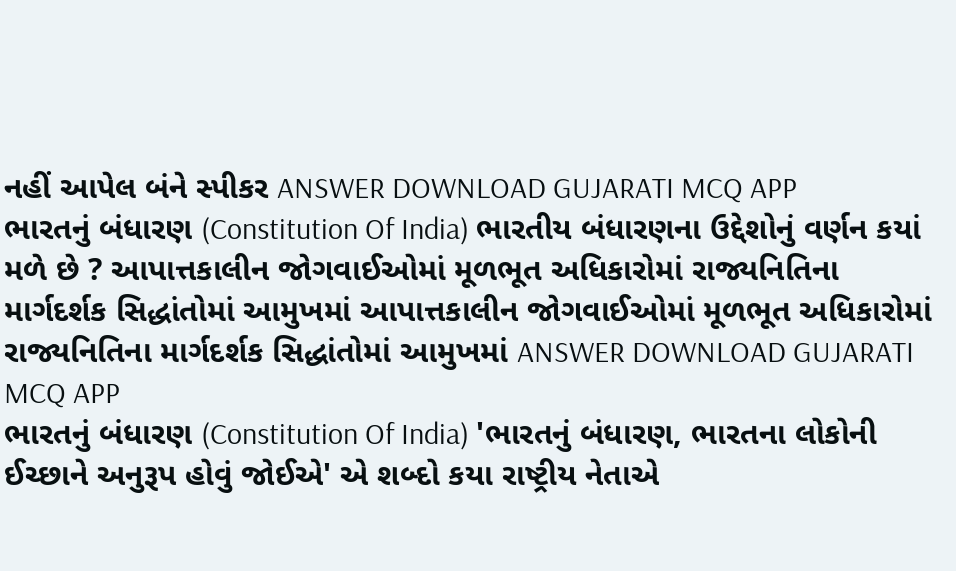નહીં આપેલ બંને સ્પીકર ANSWER DOWNLOAD GUJARATI MCQ APP
ભારતનું બંધારણ (Constitution Of India) ભારતીય બંધારણના ઉદ્દેશોનું વર્ણન કયાં મળે છે ? આપાત્તકાલીન જોગવાઈઓમાં મૂળભૂત અધિકારોમાં રાજ્યનિતિના માર્ગદર્શક સિદ્ધાંતોમાં આમુખમાં આપાત્તકાલીન જોગવાઈઓમાં મૂળભૂત અધિકારોમાં રાજ્યનિતિના માર્ગદર્શક સિદ્ધાંતોમાં આમુખમાં ANSWER DOWNLOAD GUJARATI MCQ APP
ભારતનું બંધારણ (Constitution Of India) 'ભારતનું બંધારણ, ભારતના લોકોની ઈચ્છાને અનુરૂપ હોવું જોઈએ' એ શબ્દો કયા રાષ્ટ્રીય નેતાએ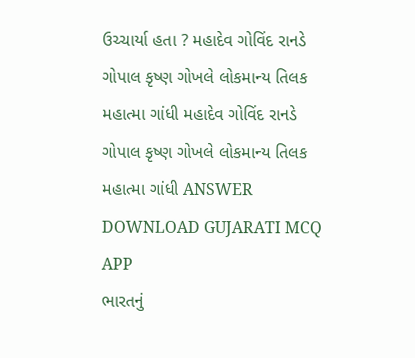ઉચ્ચાર્યા હતા ? મહાદેવ ગોવિંદ રાનડે ગોપાલ કૃષ્ણ ગોખલે લોકમાન્ય તિલક મહાત્મા ગાંધી મહાદેવ ગોવિંદ રાનડે ગોપાલ કૃષ્ણ ગોખલે લોકમાન્ય તિલક મહાત્મા ગાંધી ANSWER DOWNLOAD GUJARATI MCQ APP
ભારતનું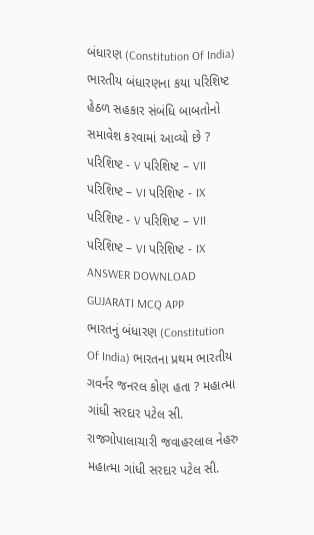બંધારણ (Constitution Of India) ભારતીય બંધારણના કયા પરિશિષ્ટ હેઠળ સહકાર સંબંધિ બાબતોનો સમાવેશ કરવામાં આવ્યો છે ? પરિશિષ્ટ - V પરિશિષ્ટ – VII પરિશિષ્ટ – VI પરિશિષ્ટ - IX પરિશિષ્ટ - V પરિશિષ્ટ – VII પરિશિષ્ટ – VI પરિશિષ્ટ - IX ANSWER DOWNLOAD GUJARATI MCQ APP
ભારતનું બંધારણ (Constitution Of India) ભારતના પ્રથમ ભારતીય ગવર્નર જનરલ કોણ હતા ? મહાત્મા ગાંધી સરદાર પટેલ સી. રાજગોપાલાચારી જવાહરલાલ નેહરુ મહાત્મા ગાંધી સરદાર પટેલ સી.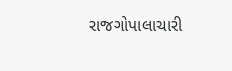રાજગોપાલાચારી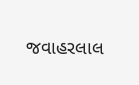જવાહરલાલ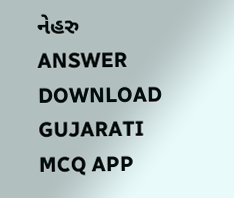નેહરુ ANSWER DOWNLOAD GUJARATI MCQ APP